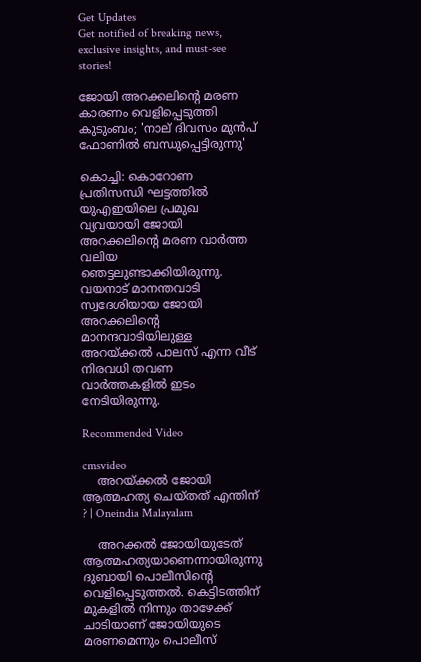Get Updates
Get notified of breaking news, exclusive insights, and must-see stories!

ജോയി അറക്കലിന്റെ മരണ കാരണം വെളിപ്പെടുത്തി കുടുംബം; 'നാല് ദിവസം മുന്‍പ് ഫോണില്‍ ബന്ധുപ്പെട്ടിരുന്നു'

കൊച്ചി: കൊറോണ പ്രതിസന്ധി ഘട്ടത്തില്‍ യുഎഇയിലെ പ്രമുഖ വ്യവയായി ജോയി അറക്കലിന്റെ മരണ വാര്‍ത്ത വലിയ ഞെട്ടലുണ്ടാക്കിയിരുന്നു. വയനാട് മാനന്തവാടി സ്വദേശിയായ ജോയി അറക്കലിന്റെ മാനന്ദവാടിയിലുള്ള അറയ്ക്കല്‍ പാലസ് എന്ന വീട് നിരവധി തവണ വാര്‍ത്തകളില്‍ ഇടം നേടിയിരുന്നു.

Recommended Video

cmsvideo
    അറയ്ക്കല്‍ ജോയി ആത്മഹത്യ ചെയ്തത് എന്തിന് ? | Oneindia Malayalam

    അറക്കല്‍ ജോയിയുടേത് ആത്മഹത്യയാണെന്നായിരുന്നു ദുബായി പൊലീസിന്റെ വെളിപ്പെടുത്തല്‍. കെട്ടിടത്തിന് മുകളില്‍ നിന്നും താഴേക്ക് ചാടിയാണ് ജോയിയുടെ മരണമെന്നും പൊലീസ്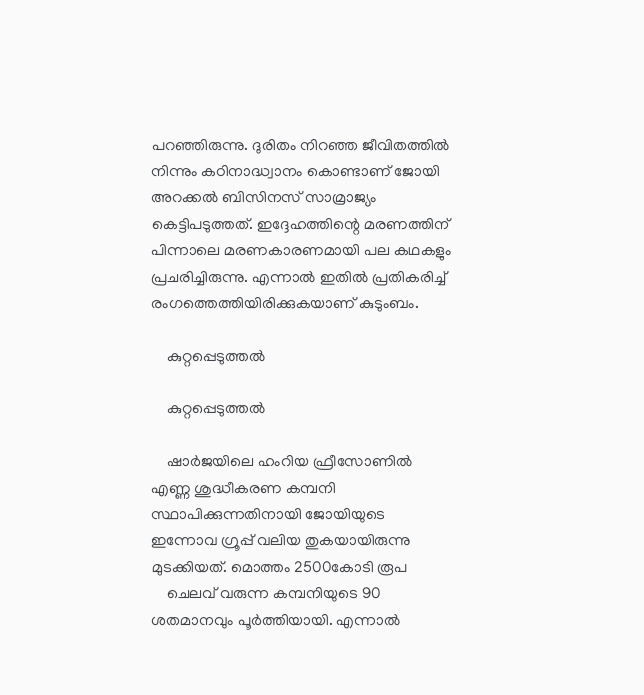പറഞ്ഞിരുന്നു. ദുരിതം നിറഞ്ഞ ജീവിതത്തില്‍ നിന്നും കഠിനാദ്ധ്വാനം കൊണ്ടാണ് ജോയി അറക്കല്‍ ബിസിനസ് സാമ്രാജ്യം കെട്ടിപടുത്തത്. ഇദ്ദേഹത്തിന്റെ മരണത്തിന് പിന്നാലെ മരണകാരണമായി പല കഥകളും പ്രചരിച്ചിരുന്നു. എന്നാല്‍ ഇതില്‍ പ്രതികരിച്ച് രംഗത്തെത്തിയിരിക്കുകയാണ് കുടുംബം.

    കുറ്റപ്പെടുത്തല്‍

    കുറ്റപ്പെടുത്തല്‍

    ഷാര്‍ജയിലെ ഹംറിയ ഫ്രീസോണില്‍ എണ്ണ ശുദ്ധീകരണ കമ്പനി സ്ഥാപിക്കുന്നതിനായി ജോയിയുടെ ഇന്നോവ ഗ്രൂപ്പ് വലിയ തുകയായിരുന്നു മുടക്കിയത്. മൊത്തം 2500കോടി രൂപ
    ചെലവ് വരുന്ന കമ്പനിയുടെ 90 ശതമാനവും പൂര്‍ത്തിയായി. എന്നാല്‍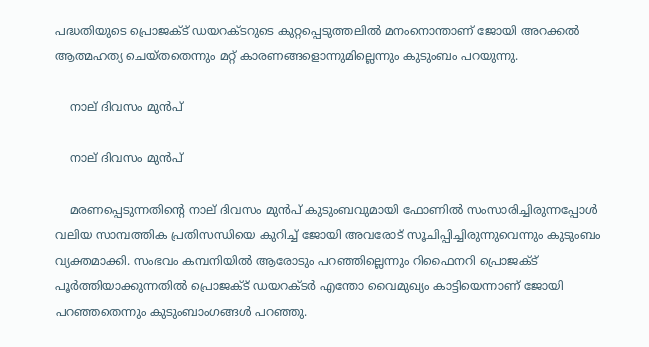പദ്ധതിയുടെ പ്രൊജക്ട് ഡയറക്ടറുടെ കുറ്റപ്പെടുത്തലില്‍ മനംനൊന്താണ് ജോയി അറക്കല്‍ ആത്മഹത്യ ചെയ്തതെന്നും മറ്റ് കാരണങ്ങളൊന്നുമില്ലെന്നും കുടുംബം പറയുന്നു.

    നാല് ദിവസം മുന്‍പ്

    നാല് ദിവസം മുന്‍പ്

    മരണപ്പെടുന്നതിന്റെ നാല് ദിവസം മുന്‍പ് കുടുംബവുമായി ഫോണില്‍ സംസാരിച്ചിരുന്നപ്പോള്‍ വലിയ സാമ്പത്തിക പ്രതിസന്ധിയെ കുറിച്ച് ജോയി അവരോട് സൂചിപ്പിച്ചിരുന്നുവെന്നും കുടുംബം വ്യക്തമാക്കി. സംഭവം കമ്പനിയില്‍ ആരോടും പറഞ്ഞില്ലെന്നും റിഫൈനറി പ്രൊജക്ട് പൂര്‍ത്തിയാക്കുന്നതില്‍ പ്രൊജക്ട് ഡയറക്ടര്‍ എന്തോ വൈമുഖ്യം കാട്ടിയെന്നാണ് ജോയി പറഞ്ഞതെന്നും കുടുംബാംഗങ്ങള്‍ പറഞ്ഞു.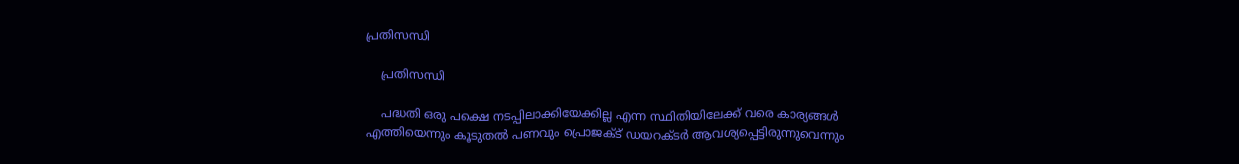പ്രതിസന്ധി

    പ്രതിസന്ധി

    പദ്ധതി ഒരു പക്ഷെ നടപ്പിലാക്കിയേക്കില്ല എന്ന സ്ഥിതിയിലേക്ക് വരെ കാര്യങ്ങള്‍ എത്തിയെന്നും കൂടുതല്‍ പണവും പ്രൊജക്ട് ഡയറക്ടര്‍ ആവശ്യപ്പെട്ടിരുന്നുവെന്നും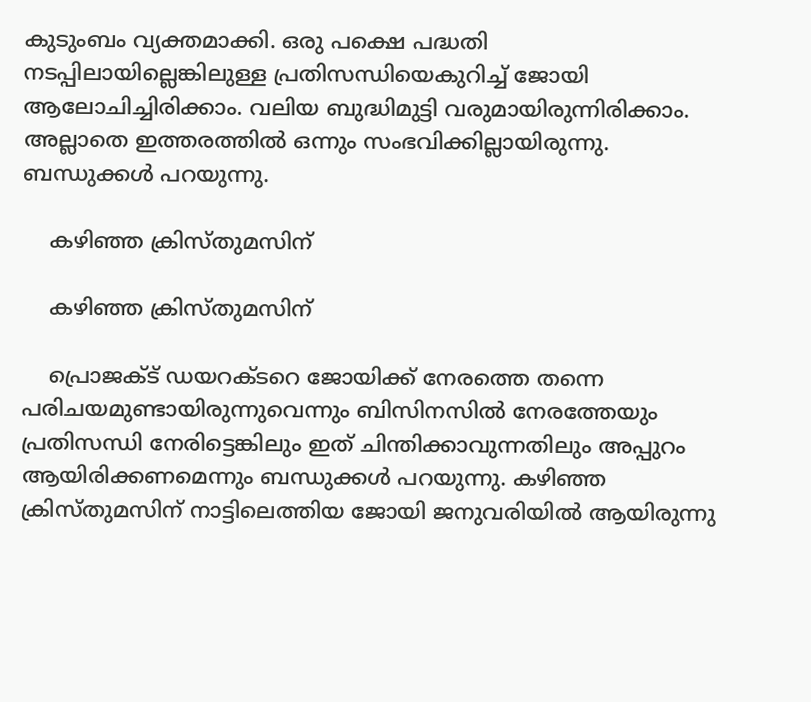കുടുംബം വ്യക്തമാക്കി. ഒരു പക്ഷെ പദ്ധതി നടപ്പിലായില്ലെങ്കിലുള്ള പ്രതിസന്ധിയെകുറിച്ച് ജോയി ആലോചിച്ചിരിക്കാം. വലിയ ബുദ്ധിമുട്ടി വരുമായിരുന്നിരിക്കാം. അല്ലാതെ ഇത്തരത്തില്‍ ഒന്നും സംഭവിക്കില്ലായിരുന്നു. ബന്ധുക്കള്‍ പറയുന്നു.

    കഴിഞ്ഞ ക്രിസ്തുമസിന്

    കഴിഞ്ഞ ക്രിസ്തുമസിന്

    പ്രൊജക്ട് ഡയറക്ടറെ ജോയിക്ക് നേരത്തെ തന്നെ പരിചയമുണ്ടായിരുന്നുവെന്നും ബിസിനസില്‍ നേരത്തേയും പ്രതിസന്ധി നേരിട്ടെങ്കിലും ഇത് ചിന്തിക്കാവുന്നതിലും അപ്പുറം ആയിരിക്കണമെന്നും ബന്ധുക്കള്‍ പറയുന്നു. കഴിഞ്ഞ ക്രിസ്തുമസിന് നാട്ടിലെത്തിയ ജോയി ജനുവരിയില്‍ ആയിരുന്നു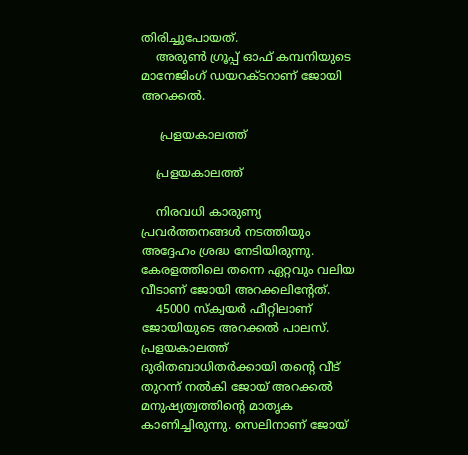തിരിച്ചുപോയത്.
    അരുണ്‍ ഗ്രൂപ്പ് ഓഫ് കമ്പനിയുടെ മാനേജിംഗ് ഡയറക്ടറാണ് ജോയി അറക്കല്‍.

     പ്രളയകാലത്ത്

    പ്രളയകാലത്ത്

    നിരവധി കാരുണ്യ പ്രവര്‍ത്തനങ്ങള്‍ നടത്തിയും അദ്ദേഹം ശ്രദ്ധ നേടിയിരുന്നു. കേരളത്തിലെ തന്നെ ഏറ്റവും വലിയ വീടാണ് ജോയി അറക്കലിന്റേത്.
    45000 സ്‌ക്വയര്‍ ഫീറ്റിലാണ് ജോയിയുടെ അറക്കല്‍ പാലസ്. പ്രളയകാലത്ത് ദുരിതബാധിതര്‍ക്കായി തന്റെ വീട് തുറന്ന് നല്‍കി ജോയ് അറക്കല്‍ മനുഷ്യത്വത്തിന്റെ മാതൃക കാണിച്ചിരുന്നു. സെലിനാണ് ജോയ്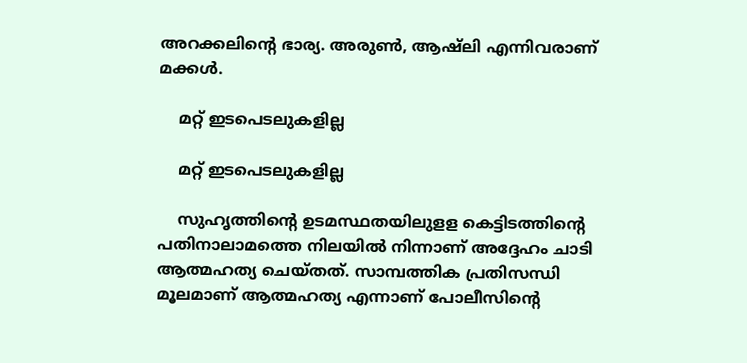അറക്കലിന്റെ ഭാര്യ. അരുണ്‍, ആഷ്ലി എന്നിവരാണ് മക്കള്‍.

    മറ്റ് ഇടപെടലുകളില്ല

    മറ്റ് ഇടപെടലുകളില്ല

    സുഹൃത്തിന്റെ ഉടമസ്ഥതയിലുളള കെട്ടിടത്തിന്റെ പതിനാലാമത്തെ നിലയില്‍ നിന്നാണ് അദ്ദേഹം ചാടി ആത്മഹത്യ ചെയ്തത്. സാമ്പത്തിക പ്രതിസന്ധി മൂലമാണ് ആത്മഹത്യ എന്നാണ് പോലീസിന്റെ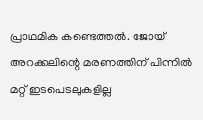പ്രാഥമിക കണ്ടെത്തല്‍. ജോയ് അറക്കലിന്റെ മരണത്തിന് പിന്നില്‍ മറ്റ് ഇടപെടലുകളില്ല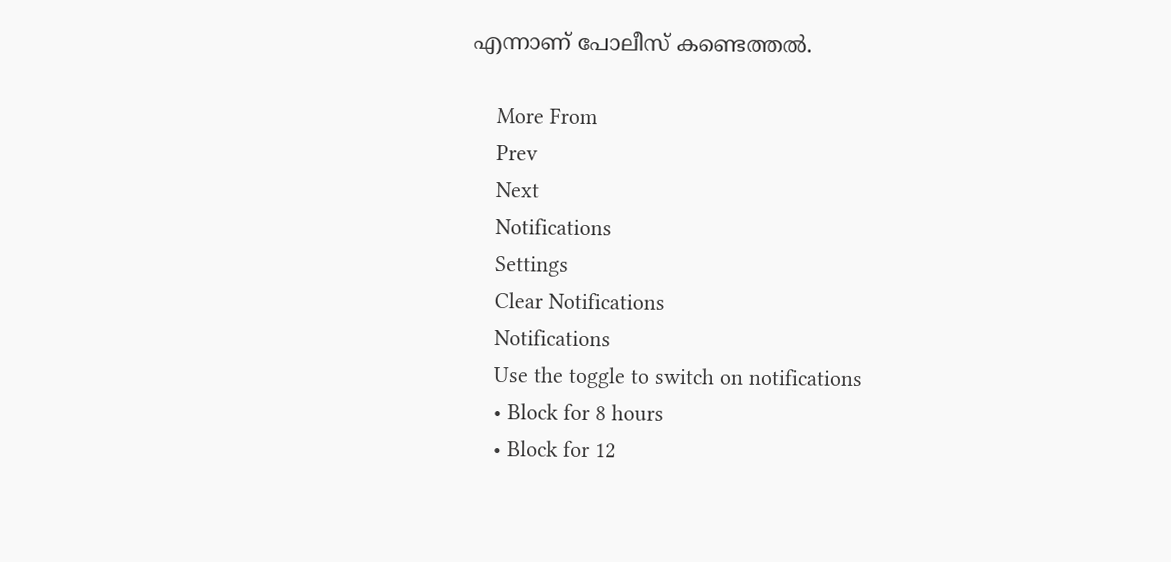എന്നാണ് പോലീസ് കണ്ടെത്തല്‍.

    More From
    Prev
    Next
    Notifications
    Settings
    Clear Notifications
    Notifications
    Use the toggle to switch on notifications
    • Block for 8 hours
    • Block for 12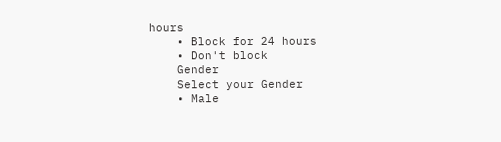hours
    • Block for 24 hours
    • Don't block
    Gender
    Select your Gender
    • Male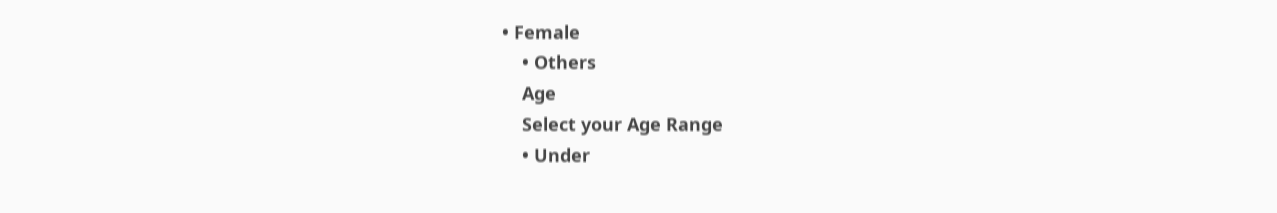• Female
    • Others
    Age
    Select your Age Range
    • Under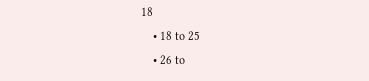18
    • 18 to 25
    • 26 to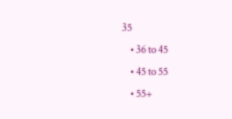35
    • 36 to 45
    • 45 to 55
    • 55+